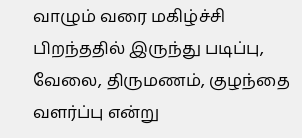வாழும் வரை மகிழ்ச்சி
பிறந்ததில் இருந்து படிப்பு, வேலை, திருமணம், குழந்தை வளர்ப்பு என்று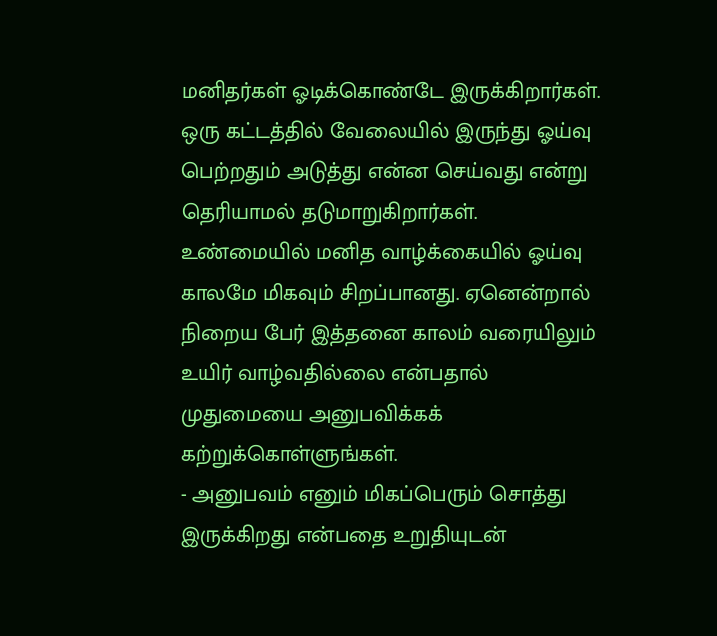மனிதர்கள் ஓடிக்கொண்டே இருக்கிறார்கள். ஒரு கட்டத்தில் வேலையில் இருந்து ஓய்வு பெற்றதும் அடுத்து என்ன செய்வது என்று தெரியாமல் தடுமாறுகிறார்கள். உண்மையில் மனித வாழ்க்கையில் ஓய்வு காலமே மிகவும் சிறப்பானது. ஏனென்றால் நிறைய பேர் இத்தனை காலம் வரையிலும் உயிர் வாழ்வதில்லை என்பதால் முதுமையை அனுபவிக்கக் கற்றுக்கொள்ளுங்கள்.
- அனுபவம் எனும் மிகப்பெரும் சொத்து இருக்கிறது என்பதை உறுதியுடன்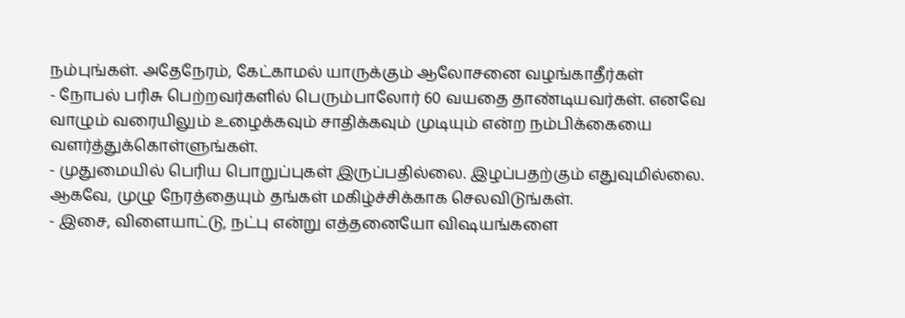நம்புங்கள். அதேநேரம், கேட்காமல் யாருக்கும் ஆலோசனை வழங்காதீர்கள்
- நோபல் பரிசு பெற்றவர்களில் பெரும்பாலோர் 60 வயதை தாண்டியவர்கள். எனவே வாழும் வரையிலும் உழைக்கவும் சாதிக்கவும் முடியும் என்ற நம்பிக்கையை வளர்த்துக்கொள்ளுங்கள்.
- முதுமையில் பெரிய பொறுப்புகள் இருப்பதில்லை. இழப்பதற்கும் எதுவுமில்லை. ஆகவே, முழு நேரத்தையும் தங்கள் மகிழ்ச்சிக்காக செலவிடுங்கள்.
- இசை, விளையாட்டு, நட்பு என்று எத்தனையோ விஷயங்களை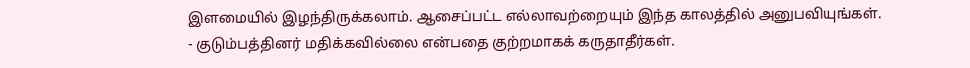இளமையில் இழந்திருக்கலாம். ஆசைப்பட்ட எல்லாவற்றையும் இந்த காலத்தில் அனுபவியுங்கள்.
- குடும்பத்தினர் மதிக்கவில்லை என்பதை குற்றமாகக் கருதாதீர்கள்.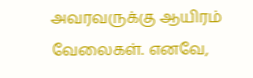அவரவருக்கு ஆயிரம் வேலைகள். எனவே,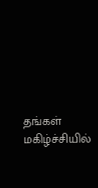தங்கள் மகிழ்ச்சியில்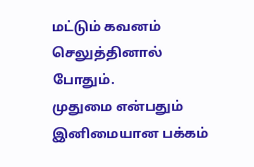மட்டும் கவனம் செலுத்தினால் போதும்.
முதுமை என்பதும் இனிமையான பக்கம்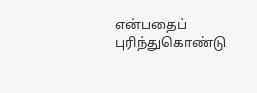என்பதைப் புரிந்துகொண்டு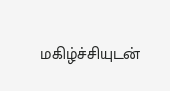மகிழ்ச்சியுடன்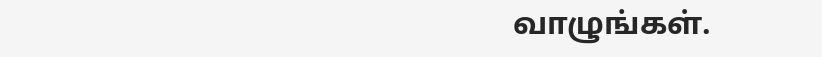வாழுங்கள்.